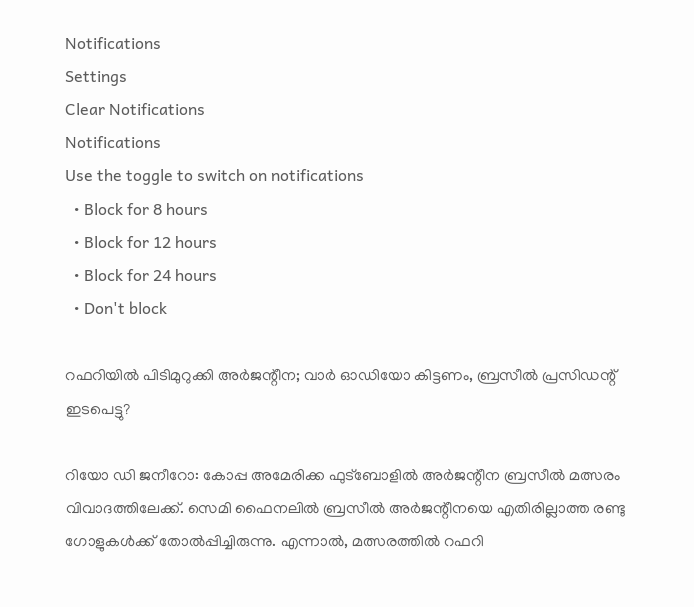Notifications
Settings
Clear Notifications
Notifications
Use the toggle to switch on notifications
  • Block for 8 hours
  • Block for 12 hours
  • Block for 24 hours
  • Don't block

റഫറിയില്‍ പിടിമുറുക്കി അര്‍ജന്റീന; വാര്‍ ഓഡിയോ കിട്ടണം, ബ്രസീല്‍ പ്രസിഡന്റ് ഇടപെട്ടു?

റിയോ ഡി ജനീറോ: കോപ്പ അമേരിക്ക ഫുട്‌ബോളില്‍ അര്‍ജന്റീന ബ്രസീല്‍ മത്സരം വിവാദത്തിലേക്ക്. സെമി ഫൈനലില്‍ ബ്രസീല്‍ അര്‍ജന്റീനയെ എതിരില്ലാത്ത രണ്ടു ഗോളുകള്‍ക്ക് തോല്‍പ്പിച്ചിരുന്നു. എന്നാല്‍, മത്സരത്തില്‍ റഫറി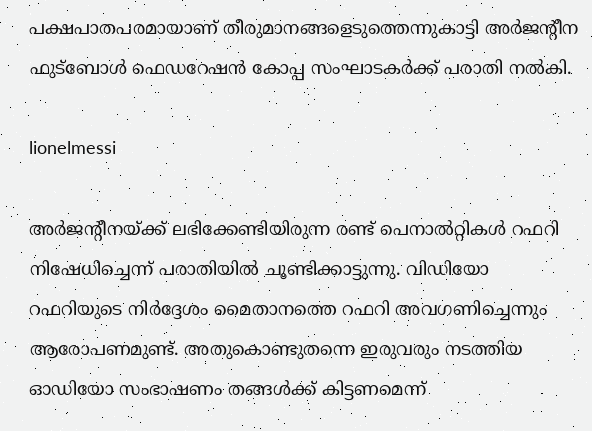പക്ഷപാതപരമായാണ് തീരുമാനങ്ങളെടുത്തെന്നുകാട്ടി അര്‍ജന്റീന ഫുട്‌ബോള്‍ ഫെഡറേഷന്‍ കോപ്പ സംഘാടകര്‍ക്ക് പരാതി നല്‍കി.

lionelmessi

അര്‍ജന്റീനയ്ക്ക് ലഭിക്കേണ്ടിയിരുന്ന രണ്ട് പെനാല്‍റ്റികള്‍ റഫറി നിഷേധിച്ചെന്ന് പരാതിയില്‍ ചൂണ്ടിക്കാട്ടുന്നു. വിഡിയോ റഫറിയുടെ നിര്‍ദ്ദേശം മൈതാനത്തെ റഫറി അവഗണിച്ചെന്നും ആരോപണമുണ്ട്. അതുകൊണ്ടുതന്നെ ഇരുവരും നടത്തിയ ഓഡിയോ സംഭാഷണം തങ്ങള്‍ക്ക് കിട്ടണമെന്ന്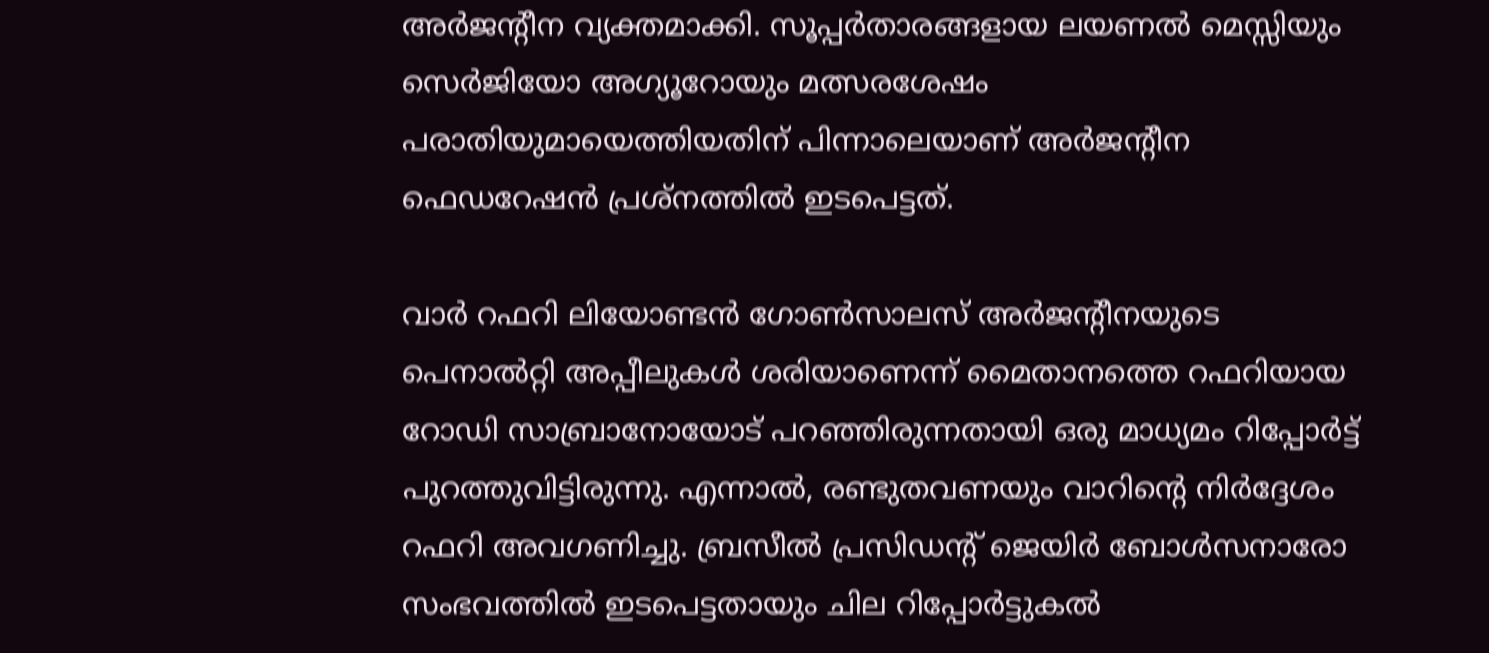അര്‍ജന്റീന വ്യക്തമാക്കി. സൂപ്പര്‍താരങ്ങളായ ലയണല്‍ മെസ്സിയും സെര്‍ജിയോ അഗ്യൂറോയും മത്സരശേഷം പരാതിയുമായെത്തിയതിന് പിന്നാലെയാണ് അര്‍ജന്റീന ഫെഡറേഷന്‍ പ്രശ്‌നത്തില്‍ ഇടപെട്ടത്.

വാര്‍ റഫറി ലിയോണ്ടന്‍ ഗോണ്‍സാലസ് അര്‍ജന്റീനയുടെ പെനാല്‍റ്റി അപ്പീലുകള്‍ ശരിയാണെന്ന് മൈതാനത്തെ റഫറിയായ റോഡി സാബ്രാനോയോട് പറഞ്ഞിരുന്നതായി ഒരു മാധ്യമം റിപ്പോര്‍ട്ട് പുറത്തുവിട്ടിരുന്നു. എന്നാല്‍, രണ്ടുതവണയും വാറിന്റെ നിര്‍ദ്ദേശം റഫറി അവഗണിച്ചു. ബ്രസീല്‍ പ്രസിഡന്റ് ജെയിര്‍ ബോള്‍സനാരോ സംഭവത്തില്‍ ഇടപെട്ടതായും ചില റിപ്പോര്‍ട്ടുകല്‍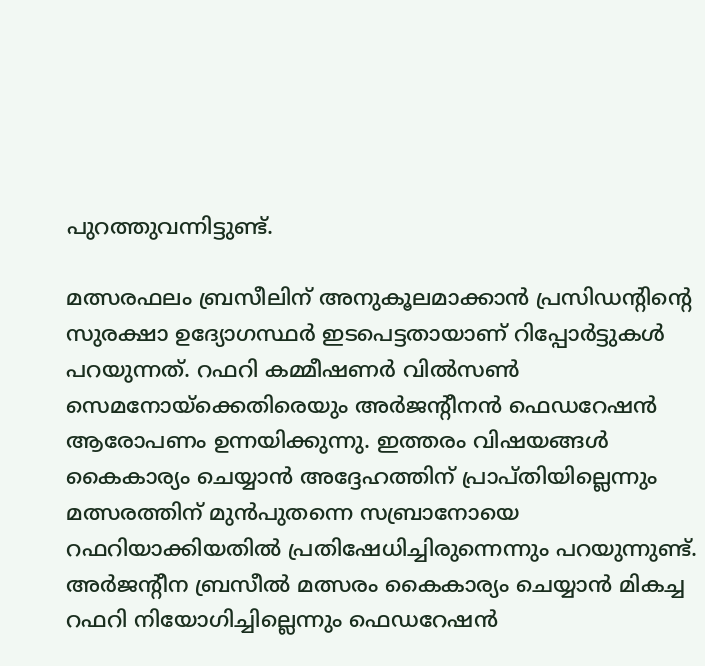പുറത്തുവന്നിട്ടുണ്ട്.

മത്സരഫലം ബ്രസീലിന് അനുകൂലമാക്കാന്‍ പ്രസിഡന്റിന്റെ സുരക്ഷാ ഉദ്യോഗസ്ഥര്‍ ഇടപെട്ടതായാണ് റിപ്പോര്‍ട്ടുകള്‍ പറയുന്നത്. റഫറി കമ്മീഷണര്‍ വില്‍സണ്‍ സെമനോയ്‌ക്കെതിരെയും അര്‍ജന്റീനന്‍ ഫെഡറേഷന്‍ ആരോപണം ഉന്നയിക്കുന്നു. ഇത്തരം വിഷയങ്ങള്‍ കൈകാര്യം ചെയ്യാന്‍ അദ്ദേഹത്തിന് പ്രാപ്തിയില്ലെന്നും മത്സരത്തിന് മുന്‍പുതന്നെ സബ്രാനോയെ റഫറിയാക്കിയതില്‍ പ്രതിഷേധിച്ചിരുന്നെന്നും പറയുന്നുണ്ട്. അര്‍ജന്റീന ബ്രസീല്‍ മത്സരം കൈകാര്യം ചെയ്യാന്‍ മികച്ച റഫറി നിയോഗിച്ചില്ലെന്നും ഫെഡറേഷന്‍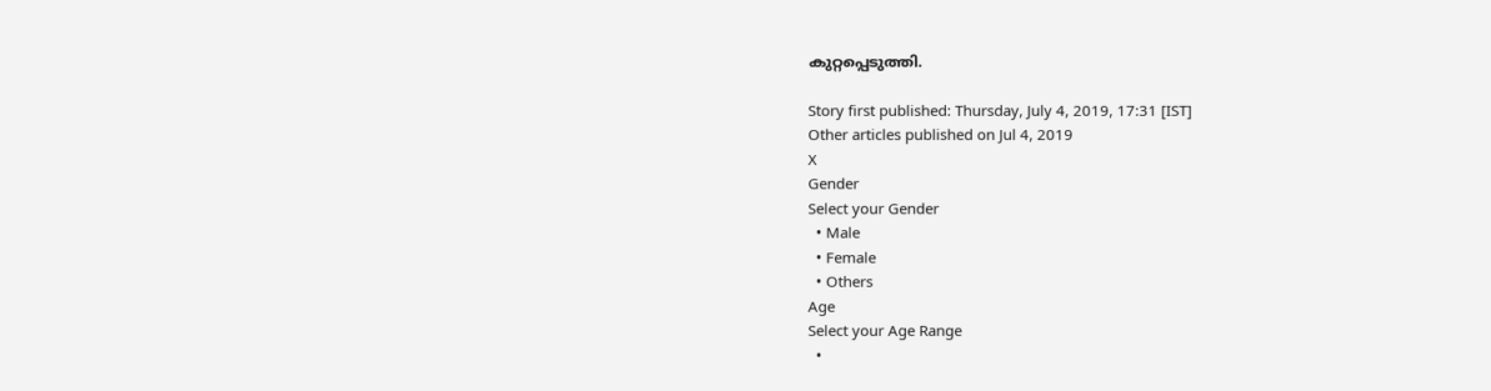കുറ്റപ്പെടുത്തി.

Story first published: Thursday, July 4, 2019, 17:31 [IST]
Other articles published on Jul 4, 2019
X
Gender
Select your Gender
  • Male
  • Female
  • Others
Age
Select your Age Range
  •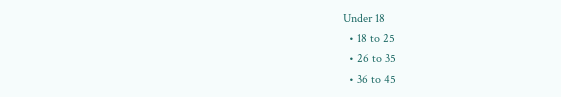Under 18
  • 18 to 25
  • 26 to 35
  • 36 to 45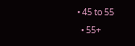• 45 to 55
  • 55+